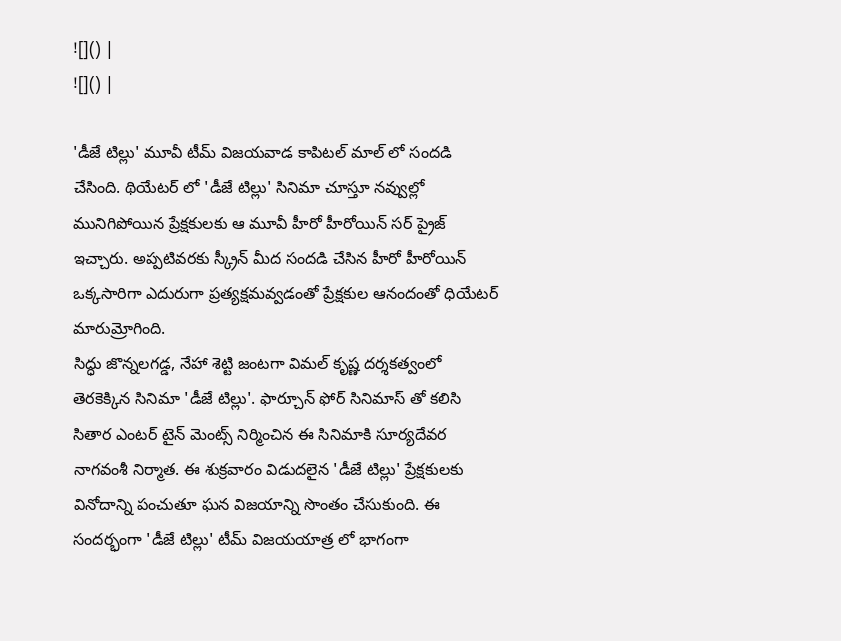![]() |
![]() |

'డీజే టిల్లు' మూవీ టీమ్ విజయవాడ కాపిటల్ మాల్ లో సందడి చేసింది. థియేటర్ లో 'డీజే టిల్లు' సినిమా చూస్తూ నవ్వుల్లో మునిగిపోయిన ప్రేక్షకులకు ఆ మూవీ హీరో హీరోయిన్ సర్ ప్రైజ్ ఇచ్చారు. అప్పటివరకు స్క్రీన్ మీద సందడి చేసిన హీరో హీరోయిన్ ఒక్కసారిగా ఎదురుగా ప్రత్యక్షమవ్వడంతో ప్రేక్షకుల ఆనందంతో ధియేటర్ మారుమ్రోగింది.
సిద్ధు జొన్నలగడ్డ, నేహా శెట్టి జంటగా విమల్ కృష్ణ దర్శకత్వంలో తెరకెక్కిన సినిమా 'డీజే టిల్లు'. ఫార్చూన్ ఫోర్ సినిమాస్ తో కలిసి సితార ఎంటర్ టైన్ మెంట్స్ నిర్మించిన ఈ సినిమాకి సూర్యదేవర నాగవంశీ నిర్మాత. ఈ శుక్రవారం విడుదలైన 'డీజే టిల్లు' ప్రేక్షకులకు వినోదాన్ని పంచుతూ ఘన విజయాన్ని సొంతం చేసుకుంది. ఈ సందర్భంగా 'డీజే టిల్లు' టీమ్ విజయయాత్ర లో భాగంగా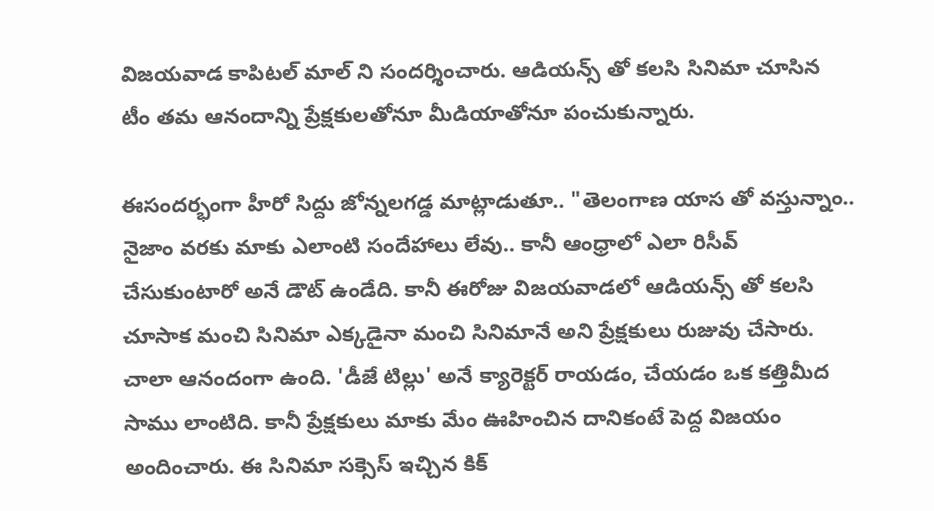విజయవాడ కాపిటల్ మాల్ ని సందర్శించారు. ఆడియన్స్ తో కలసి సినిమా చూసిన టీం తమ ఆనందాన్ని ప్రేక్షకులతోనూ మీడియాతోనూ పంచుకున్నారు.

ఈసందర్భంగా హీరో సిద్దు జోన్నలగడ్డ మాట్లాడుతూ.. "తెలంగాణ యాస తో వస్తున్నాం.. నైజాం వరకు మాకు ఎలాంటి సందేహాలు లేవు.. కానీ ఆంధ్రాలో ఎలా రిసీవ్ చేసుకుంటారో అనే డౌట్ ఉండేది. కానీ ఈరోజు విజయవాడలో ఆడియన్స్ తో కలసి చూసాక మంచి సినిమా ఎక్కడైనా మంచి సినిమానే అని ప్రేక్షకులు రుజువు చేసారు. చాలా ఆనందంగా ఉంది. 'డీజే టిల్లు' అనే క్యారెక్టర్ రాయడం, చేయడం ఒక కత్తిమీద సాము లాంటిది. కానీ ప్రేక్షకులు మాకు మేం ఊహించిన దానికంటే పెద్ద విజయం అందించారు. ఈ సినిమా సక్సెస్ ఇచ్చిన కిక్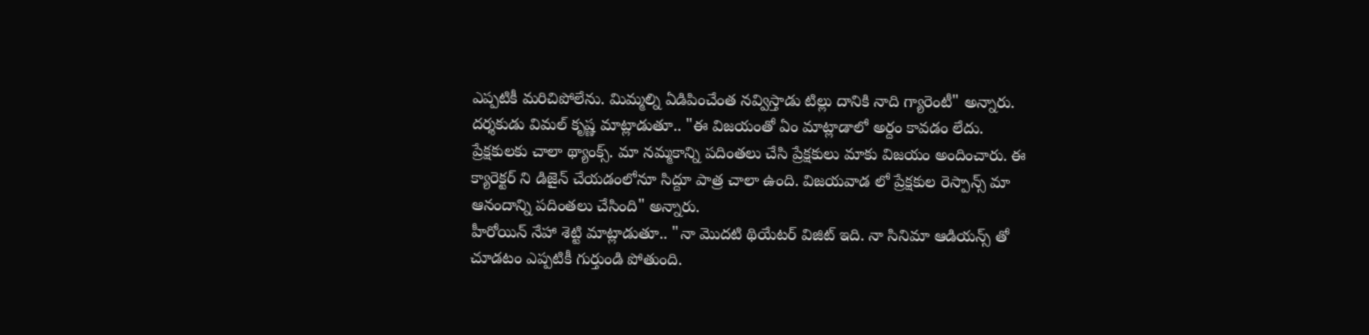ఎప్పటికీ మరిచిపోలేను. మిమ్మల్ని ఏడిపించేంత నవ్విస్తాడు టిల్లు దానికి నాది గ్యారెంటీ" అన్నారు.
దర్శకుడు విమల్ కృష్ణ మాట్లాడుతూ.. "ఈ విజయంతో ఏం మాట్లాడాలో అర్దం కావడం లేదు. ప్రేక్షకులకు చాలా థ్యాంక్స్. మా నమ్మకాన్ని పదింతలు చేసి ప్రేక్షకులు మాకు విజయం అందించారు. ఈ క్యారెక్టర్ ని డిజైన్ చేయడంలోనూ సిద్దూ పాత్ర చాలా ఉంది. విజయవాడ లో ప్రేక్షకుల రెస్పాన్స్ మా ఆనందాన్ని పదింతలు చేసింది" అన్నారు.
హీరోయిన్ నేహా శెట్టి మాట్లాడుతూ.. "నా మొదటి థియేటర్ విజిట్ ఇది. నా సినిమా ఆడియన్స్ తో చూడటం ఎప్పటికీ గుర్తుండి పోతుంది.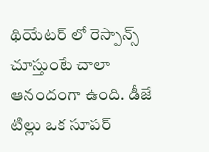థియేటర్ లో రెస్పాన్స్ చూస్తుంటే చాలా ఆనందంగా ఉంది. డీజే టిల్లు ఒక సూపర్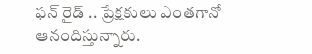ఫన్ రైడ్ .. ప్రేక్షకులు ఎంతగానో ఆనందిస్తున్నారు.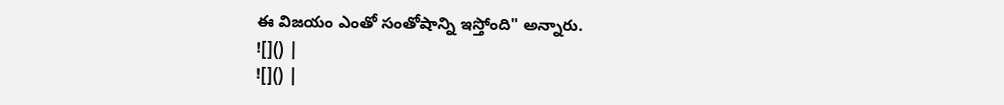ఈ విజయం ఎంతో సంతోషాన్ని ఇస్తోంది" అన్నారు.
![]() |
![]() |